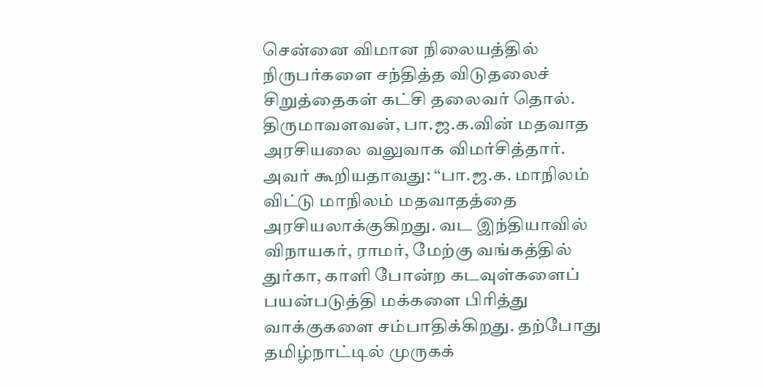சென்னை விமான நிலையத்தில் நிருபர்களை சந்தித்த விடுதலைச் சிறுத்தைகள் கட்சி தலைவர் தொல். திருமாவளவன், பா.ஜ.க.வின் மதவாத அரசியலை வலுவாக விமர்சித்தார்.
அவர் கூறியதாவது: “பா.ஜ.க. மாநிலம் விட்டு மாநிலம் மதவாதத்தை அரசியலாக்குகிறது. வட இந்தியாவில் விநாயகர், ராமர், மேற்கு வங்கத்தில் துர்கா, காளி போன்ற கடவுள்களைப் பயன்படுத்தி மக்களை பிரித்து வாக்குகளை சம்பாதிக்கிறது. தற்போது தமிழ்நாட்டில் முருகக்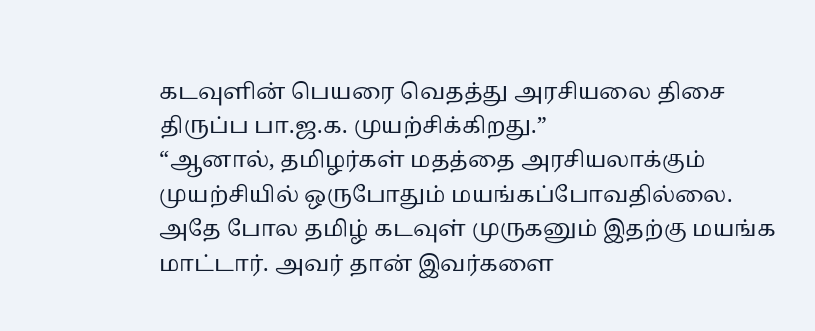கடவுளின் பெயரை வெதத்து அரசியலை திசை திருப்ப பா.ஜ.க. முயற்சிக்கிறது.”
“ஆனால், தமிழர்கள் மதத்தை அரசியலாக்கும் முயற்சியில் ஒருபோதும் மயங்கப்போவதில்லை. அதே போல தமிழ் கடவுள் முருகனும் இதற்கு மயங்க மாட்டார். அவர் தான் இவர்களை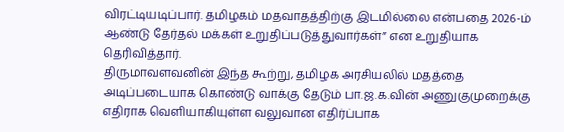விரட்டியடிப்பார். தமிழகம் மதவாதத்திற்கு இடமில்லை என்பதை 2026-ம் ஆண்டு தேர்தல் மக்கள் உறுதிப்படுத்துவார்கள்” என உறுதியாக தெரிவித்தார்.
திருமாவளவனின் இந்த கூற்று, தமிழக அரசியலில் மதத்தை அடிப்படையாக கொண்டு வாக்கு தேடும் பா.ஜ.க.வின் அணுகுமுறைக்கு எதிராக வெளியாகியுள்ள வலுவான எதிர்ப்பாக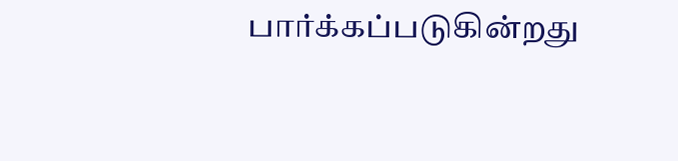பார்க்கப்படுகின்றது